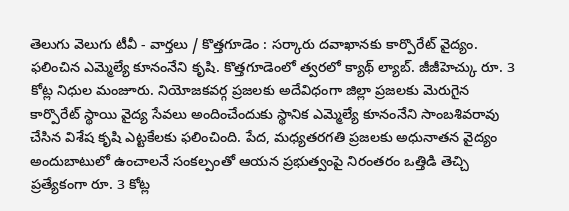తెలుగు వెలుగు టీవీ - వార్తలు / కొత్తగూడెం : సర్కారు దవాఖానకు కార్పొరేట్ వైద్యం. ఫలించిన ఎమ్మెల్యే కూనంనేని కృషి. కొత్తగూడెంలో త్వరలో క్యాథ్ ల్యాబ్. జీజీహెచ్కు రూ. 3 కోట్ల నిధుల మంజూరు. నియోజకవర్గ ప్రజలకు అదేవిధంగా జిల్లా ప్రజలకు మెరుగైన కార్పొరేట్ స్థాయి వైద్య సేవలు అందించేందుకు స్థానిక ఎమ్మెల్యే కూనంనేని సాంబశివరావు చేసిన విశేష కృషి ఎట్టకేలకు ఫలించింది. పేద, మధ్యతరగతి ప్రజలకు అధునాతన వైద్యం అందుబాటులో ఉంచాలనే సంకల్పంతో ఆయన ప్రభుత్వంపై నిరంతరం ఒత్తిడి తెచ్చి ప్రత్యేకంగా రూ. 3 కోట్ల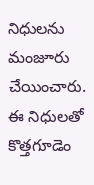నిధులను మంజూరు చేయించారు. ఈ నిధులతో కొత్తగూడెం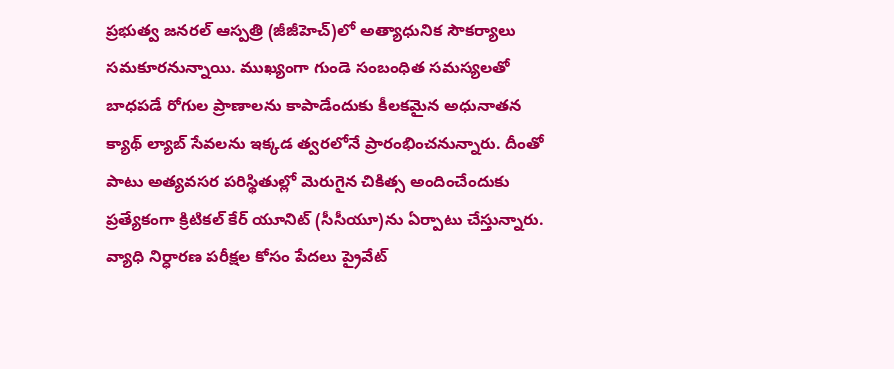ప్రభుత్వ జనరల్ ఆస్పత్రి (జీజీహెచ్)లో అత్యాధునిక సౌకర్యాలు సమకూరనున్నాయి. ముఖ్యంగా గుండె సంబంధిత సమస్యలతో బాధపడే రోగుల ప్రాణాలను కాపాడేందుకు కీలకమైన అధునాతన క్యాథ్ ల్యాబ్ సేవలను ఇక్కడ త్వరలోనే ప్రారంభించనున్నారు. దీంతో పాటు అత్యవసర పరిస్థితుల్లో మెరుగైన చికిత్స అందించేందుకు ప్రత్యేకంగా క్రిటికల్ కేర్ యూనిట్ (సీసీయూ)ను ఏర్పాటు చేస్తున్నారు. వ్యాధి నిర్ధారణ పరీక్షల కోసం పేదలు ప్రైవేట్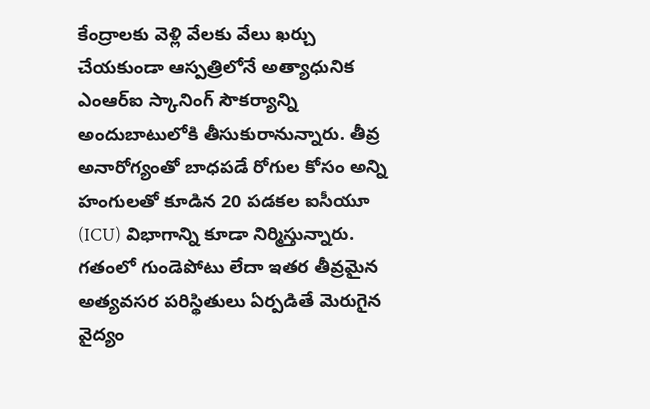కేంద్రాలకు వెళ్లి వేలకు వేలు ఖర్చు చేయకుండా ఆస్పత్రిలోనే అత్యాధునిక ఎంఆర్ఐ స్కానింగ్ సౌకర్యాన్ని అందుబాటులోకి తీసుకురానున్నారు. తీవ్ర అనారోగ్యంతో బాధపడే రోగుల కోసం అన్ని హంగులతో కూడిన 20 పడకల ఐసీయూ (ICU) విభాగాన్ని కూడా నిర్మిస్తున్నారు. గతంలో గుండెపోటు లేదా ఇతర తీవ్రమైన అత్యవసర పరిస్థితులు ఏర్పడితే మెరుగైన వైద్యం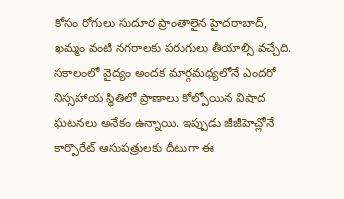కోసం రోగులు సుదూర ప్రాంతాలైన హైదరాబాద్, ఖమ్మం వంటి నగరాలకు పరుగులు తీయాల్సి వచ్చేది. సకాలంలో వైద్యం అందక మార్గమధ్యలోనే ఎందరో నిస్సహాయ స్థితిలో ప్రాణాలు కోల్పోయిన విషాద ఘటనలు అనేకం ఉన్నాయి. ఇప్పుడు జీజీహెచ్లోనే కార్పొరేట్ ఆసుపత్రులకు దీటుగా ఈ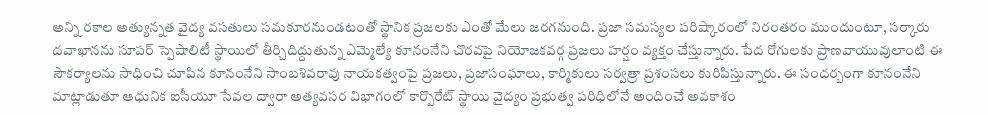అన్ని రకాల అత్యున్నత వైద్య వసతులు సమకూరనుండటంతో స్థానిక ప్రజలకు ఎంతో మేలు జరగనుంది. ప్రజా సమస్యల పరిష్కారంలో నిరంతరం ముందుంటూ, సర్కారు దవాఖానను సూపర్ స్పెషాలిటీ స్థాయిలో తీర్చిదిద్దుతున్న ఎమ్మెల్యే కూనంనేని చొరవపై నియోజకవర్గ ప్రజలు హర్షం వ్యక్తం చేస్తున్నారు. పేద రోగులకు ప్రాణవాయువులాంటి ఈ సౌకర్యాలను సాధించి చూపిన కూనంనేని సాంబశివరావు నాయకత్వంపై ప్రజలు, ప్రజాసంఘాలు, కార్మికులు సర్వత్రా ప్రశంసలు కురిపిస్తున్నారు. ఈ సందర్బంగా కూనంనేని మాట్లాడుతూ ఆధునిక ఐసీయూ సేవల ద్వారా అత్యవసర విభాగంలో కార్పొరేట్ స్థాయి వైద్యం ప్రభుత్వ పరిధిలోనే అందించే అవకాశం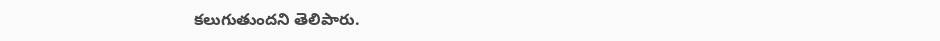కలుగుతుందని తెలిపారు.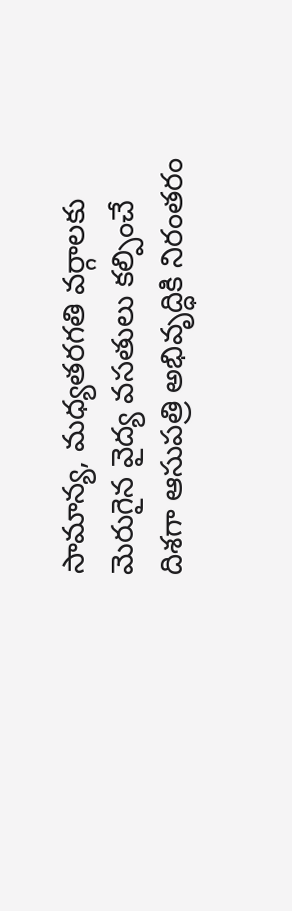సామాన్య, మధ్యతరగతి వర్గాలకు మెరుగైన వైద్య వసతులు కల్పించే దిశగా ఆసుపత్రి అభివృద్ధికి నిరంతరం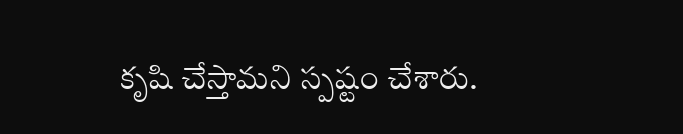కృషి చేస్తామని స్పష్టం చేశారు.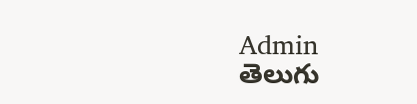Admin
తెలుగు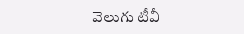వెలుగు టీవీ